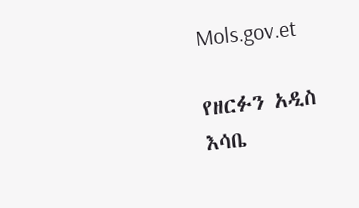Mols.gov.et

የዘርፉን አዲስ እሳቤ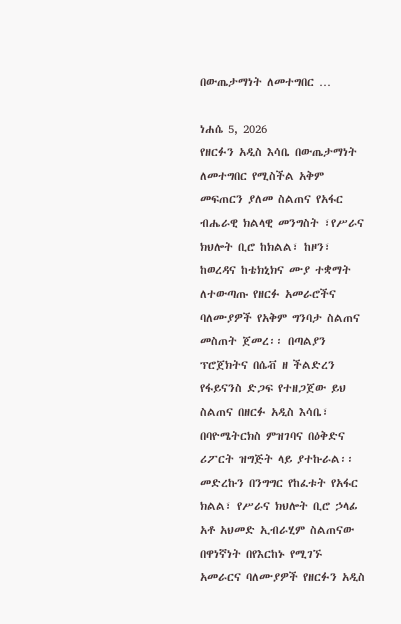በውጤታማነት ለመተግበር …

ነሐሴ 5, 2026
የዘርፉን አዲስ እሳቤ በውጤታማነት ለመተግበር የሚስችል አቅም መፍጠርን ያለመ ስልጠና የአፋር ብሔራዊ ክልላዊ መንግስት ፣የሥራና ክህሎት ቢሮ ከክልል፣ ከዞን፣ ከወረዳና ከቴክኒክና ሙያ ተቋማት ለተውጣጡ የዘርፉ አመራሮችና ባለሙያዎች የአቅም ግንባታ ስልጠና መስጠት ጀመረ፡፡ በጣልያን ፕሮጀክትና በሴቭ ዘ ችልድረን የፋይናንስ ድጋፍ የተዘጋጀው ይህ ስልጠና በዘርፉ አዲስ እሳቤ፣ በባዮሜትርክስ ምዝገባና በዕቅድና ሪፖርት ዝግጅት ላይ ያተኩራል፡፡ መድረኩን በንግግር የከፈቱት የአፋር ክልል፣ የሥራና ክህሎት ቢሮ ኃላፊ አቶ አህመድ ኢብራሂም ስልጠናው በዋነኛነት በየእርከኑ የሚገኙ አመራርና ባለሙያዎች የዘርፉን አዲስ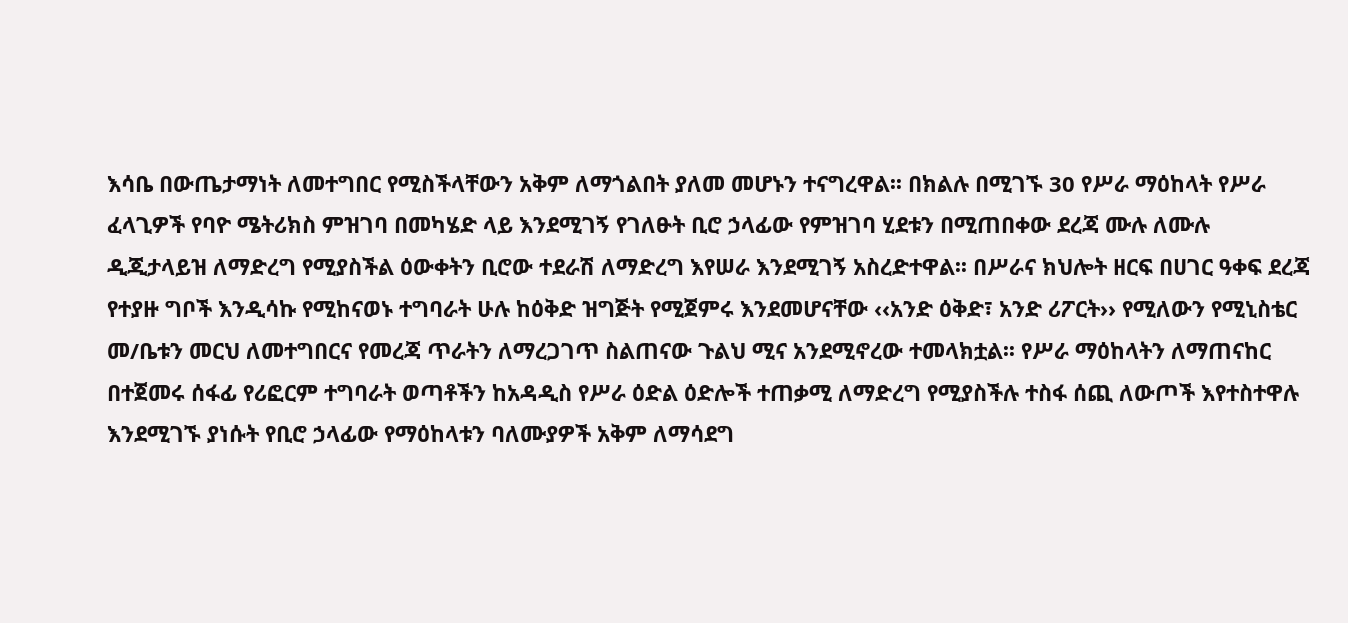እሳቤ በውጤታማነት ለመተግበር የሚስችላቸውን አቅም ለማጎልበት ያለመ መሆኑን ተናግረዋል፡፡ በክልሉ በሚገኙ 30 የሥራ ማዕከላት የሥራ ፈላጊዎች የባዮ ሜትሪክስ ምዝገባ በመካሄድ ላይ እንደሚገኝ የገለፁት ቢሮ ኃላፊው የምዝገባ ሂደቱን በሚጠበቀው ደረጃ ሙሉ ለሙሉ ዲጂታላይዝ ለማድረግ የሚያስችል ዕውቀትን ቢሮው ተደራሽ ለማድረግ እየሠራ እንደሚገኝ አስረድተዋል፡፡ በሥራና ክህሎት ዘርፍ በሀገር ዓቀፍ ደረጃ የተያዙ ግቦች እንዲሳኩ የሚከናወኑ ተግባራት ሁሉ ከዕቅድ ዝግጅት የሚጀምሩ እንደመሆናቸው ‹‹አንድ ዕቅድ፣ አንድ ሪፖርት›› የሚለውን የሚኒስቴር መ/ቤቱን መርህ ለመተግበርና የመረጃ ጥራትን ለማረጋገጥ ስልጠናው ጉልህ ሚና አንደሚኖረው ተመላክቷል፡፡ የሥራ ማዕከላትን ለማጠናከር በተጀመሩ ሰፋፊ የሪፎርም ተግባራት ወጣቶችን ከአዳዲስ የሥራ ዕድል ዕድሎች ተጠቃሚ ለማድረግ የሚያስችሉ ተስፋ ሰጪ ለውጦች እየተስተዋሉ እንደሚገኙ ያነሱት የቢሮ ኃላፊው የማዕከላቱን ባለሙያዎች አቅም ለማሳደግ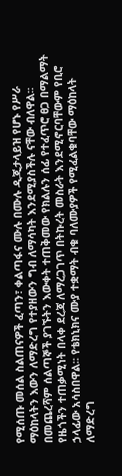የሚሰጡ መሰል ስልጠናዎች ፈጣን፣ ቀልጣፋና ሙሉ በሙሉ ዲጂታላይዝ የሆኑ የሥራ ማዕከላትን እውን ለማድረግ የተያዘውን ግብ ለማሳካት እንደሚያስችሉ ናቸው ብለዋል፡፡ በመጨረሻም ሰልጣኞች ያገኙትን እውቀት ተጠቅመው የክልሉን ሰፊ የተፈጥሮ ፀጋ በማልማት የዜጎችን ተጠቃሚነት በላቀ ደረጃ ለማረጋገጥ በትኩረት መስራት እንደሚኖርባቸውም የቢሮ ኃላፊው አሳስበዋል፡፡ የቴክኒክና ሙያ ተቋማት ብቁ ባለሙያዎች የሚፈልቁባቸው ማዕከላት ለማድረግ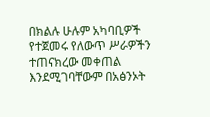በክልሉ ሁሉም አካባቢዎች የተጀመሩ የለውጥ ሥራዎችን ተጠናክረው መቀጠል እንደሚገባቸውም በአፅንኦት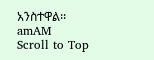አንስተዋል፡፡
amAM
Scroll to Top